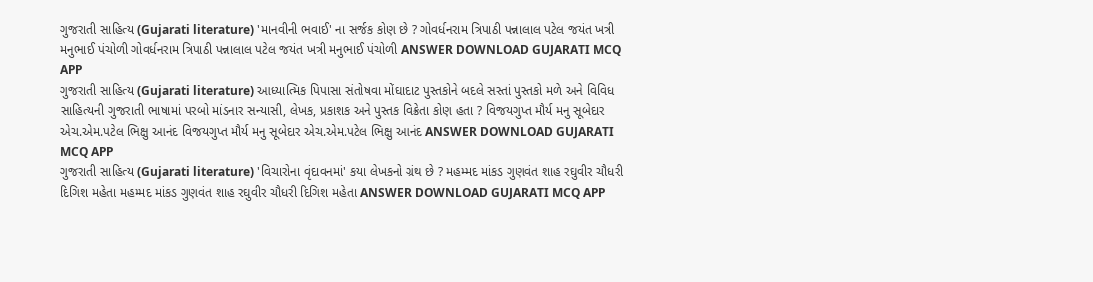ગુજરાતી સાહિત્ય (Gujarati literature) 'માનવીની ભવાઈ' ના સર્જક કોણ છે ? ગોવર્ધનરામ ત્રિપાઠી પન્નાલાલ પટેલ જયંત ખત્રી મનુભાઈ પંચોળી ગોવર્ધનરામ ત્રિપાઠી પન્નાલાલ પટેલ જયંત ખત્રી મનુભાઈ પંચોળી ANSWER DOWNLOAD GUJARATI MCQ APP
ગુજરાતી સાહિત્ય (Gujarati literature) આધ્યાત્મિક પિપાસા સંતોષવા મોંઘાદાટ પુસ્તકોને બદલે સસ્તાં પુસ્તકો મળે અને વિવિધ સાહિત્યની ગુજરાતી ભાષામાં પરબો માંડનાર સન્યાસી, લેખક, પ્રકાશક અને પુસ્તક વિક્રેતા કોણ હતા ? વિજયગુપ્ત મૌર્ય મનુ સૂબેદાર એચ.એમ.પટેલ ભિક્ષુ આનંદ વિજયગુપ્ત મૌર્ય મનુ સૂબેદાર એચ.એમ.પટેલ ભિક્ષુ આનંદ ANSWER DOWNLOAD GUJARATI MCQ APP
ગુજરાતી સાહિત્ય (Gujarati literature) 'વિચારોના વૃંદાવનમાં' કયા લેખકનો ગ્રંથ છે ? મહમ્મદ માંકડ ગુણવંત શાહ રઘુવીર ચૌધરી દિગિશ મહેતા મહમ્મદ માંકડ ગુણવંત શાહ રઘુવીર ચૌધરી દિગિશ મહેતા ANSWER DOWNLOAD GUJARATI MCQ APP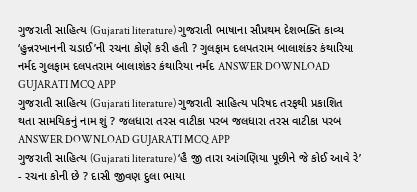ગુજરાતી સાહિત્ય (Gujarati literature) ગુજરાતી ભાષાના સૌપ્રથમ દેશભક્તિ કાવ્ય ‘હુન્નરખાનની ચડાઈ’ની રચના કોણે કરી હતી ? ગુલફામ દલપતરામ બાલાશંકર કંથારિયા નર્મદ ગુલફામ દલપતરામ બાલાશંકર કંથારિયા નર્મદ ANSWER DOWNLOAD GUJARATI MCQ APP
ગુજરાતી સાહિત્ય (Gujarati literature) ગુજરાતી સાહિત્ય પરિષદ તરફથી પ્રકાશિત થતા સામયિકનું નામ શું ? જલધારા તરસ વાટીકા પરબ જલધારા તરસ વાટીકા પરબ ANSWER DOWNLOAD GUJARATI MCQ APP
ગુજરાતી સાહિત્ય (Gujarati literature) ‘હૈ જી તારા આંગણિયા પૂછીને જે કોઈ આવે રે’ - રચના કોની છે ? દાસી જીવણ દુલા ભાયા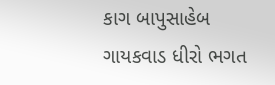કાગ બાપુસાહેબ ગાયકવાડ ધીરો ભગત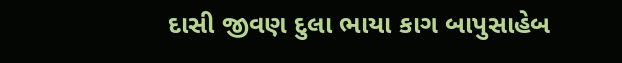દાસી જીવણ દુલા ભાયા કાગ બાપુસાહેબ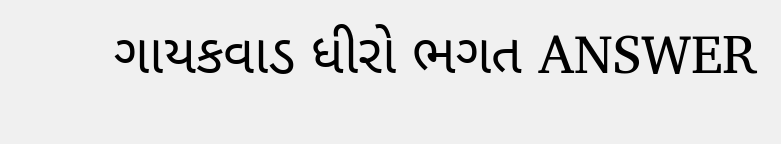ગાયકવાડ ધીરો ભગત ANSWER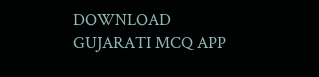DOWNLOAD GUJARATI MCQ APP